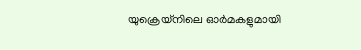യുക്രെയ്നിലെ ഓർമകളുമായി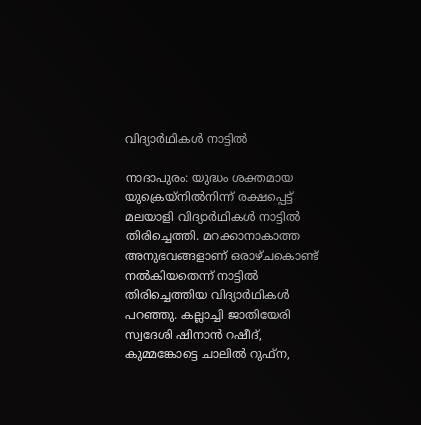വിദ്യാർഥികൾ നാട്ടിൽ

നാദാപുരം: യുദ്ധം ശക്തമായ യുക്രെയ്നിൽനിന്ന് രക്ഷപ്പെട്ട് മലയാളി വിദ്യാർഥികൾ നാട്ടിൽ തിരിച്ചെത്തി. മറക്കാനാകാത്ത അനുഭവങ്ങളാണ് ഒരാഴ്ചകൊണ്ട് നൽകിയതെന്ന് നാട്ടിൽ തിരിച്ചെത്തിയ വിദ്യാർഥികൾ പറഞ്ഞു. കല്ലാച്ചി ജാതിയേരി സ്വദേശി ഷിനാൻ റഷീദ്, കുമ്മങ്കോട്ടെ ചാലിൽ റുഫ്ന,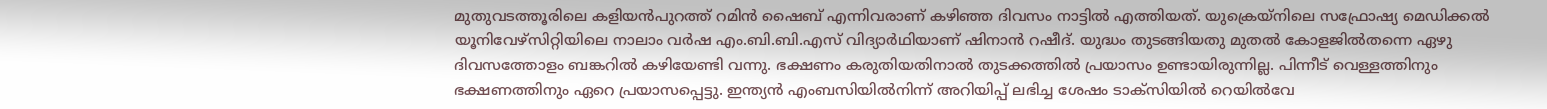മുതുവടത്തൂരിലെ കളിയൻപുറത്ത് റമിൻ ഷൈബ് എന്നിവരാണ് കഴിഞ്ഞ ദിവസം നാട്ടിൽ എത്തിയത്. യുക്രെയ്നിലെ സഫ്രോഷ്യ മെഡിക്കൽ യൂനിവേഴ്സിറ്റിയിലെ നാലാം വർഷ എം.ബി.ബി.എസ് വിദ്യാർഥിയാണ് ഷിനാൻ റഷീദ്. യുദ്ധം തുടങ്ങിയതു മുതൽ കോളജിൽതന്നെ ഏഴു ദിവസത്തോളം ബങ്കറിൽ കഴിയേണ്ടി വന്നു. ഭക്ഷണം കരുതിയതിനാൽ തുടക്കത്തിൽ പ്രയാസം ഉണ്ടായിരുന്നില്ല. പിന്നീട് വെള്ളത്തിനും ഭക്ഷണത്തിനും ഏറെ പ്രയാസപ്പെട്ടു. ഇന്ത്യൻ എംബസിയിൽനിന്ന് അറിയിപ്പ് ലഭിച്ച ശേഷം ടാക്സിയിൽ റെയിൽവേ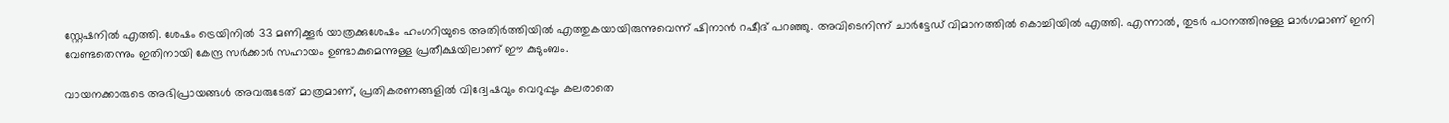സ്റ്റേഷനിൽ എത്തി. ശേഷം ട്രെയിനിൽ 33 മണിക്കൂർ യാത്രക്കുശേഷം ഹംഗറിയുടെ അതിർത്തിയിൽ എത്തുകയായിരുന്നുവെന്ന് ഷിനാൻ റഷീദ് പറഞ്ഞു. അവിടെനിന്ന് ചാർട്ടേഡ് വിമാനത്തിൽ കൊച്ചിയിൽ എത്തി. എന്നാൽ, തുടർ പഠനത്തിനുള്ള മാർഗമാണ് ഇനി വേണ്ടതെന്നും ഇതിനായി കേന്ദ്ര സർക്കാർ സഹായം ഉണ്ടാകുമെന്നുള്ള പ്രതീക്ഷയിലാണ് ഈ കുടുംബം.

വായനക്കാരുടെ അഭിപ്രായങ്ങള്‍ അവരുടേത് മാത്രമാണ്, പ്രതികരണങ്ങളിൽ വിദ്വേഷവും വെറുപ്പും കലരാതെ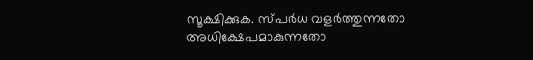സൂക്ഷിക്കുക. സ്പർധ വളർത്തുന്നതോ അധിക്ഷേപമാകുന്നതോ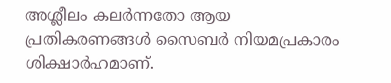അശ്ലീലം കലർന്നതോ ആയ പ്രതികരണങ്ങൾ സൈബർ നിയമപ്രകാരം ശിക്ഷാർഹമാണ്.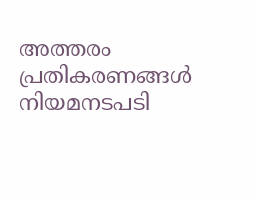അത്തരം പ്രതികരണങ്ങൾ നിയമനടപടി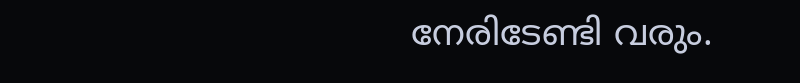നേരിടേണ്ടി വരും.